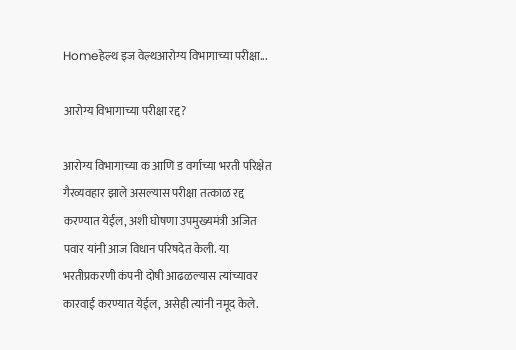Homeहेल्थ इज वेल्थआरोग्य विभागाच्या परीक्षा...

आरोग्य विभागाच्या परीक्षा रद्द?

आरोग्य विभागाच्या क आणि ड वर्गाच्या भरती परिक्षेत गैरव्यवहार झाले असल्यास परीक्षा तत्काळ रद्द करण्यात येईल, अशी घोषणा उपमुख्यमंत्री अजित पवार यांनी आज विधान परिषदेत केली. या भरतीप्रकरणी कंपनी दोषी आढळल्यास त्यांच्यावर कारवाई करण्यात येईल, असेही त्यांनी नमूद केले.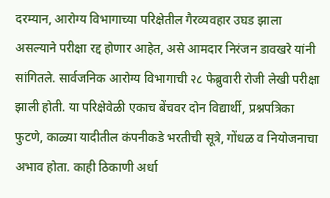दरम्यान, आरोग्य विभागाच्या परिक्षेतील गैरव्यवहार उघड झाला असल्याने परीक्षा रद्द होणार आहेत, असे आमदार निरंजन डावखरे यांनी सांगितले. सार्वजनिक आरोग्य विभागाची २८ फेब्रुवारी रोजी लेखी परीक्षा झाली होती. या परिक्षेवेळी एकाच बेंचवर दोन विद्यार्थी, प्रश्नपत्रिका फुटणे, काळ्या यादीतील कंपनीकडे भरतीची सूत्रे, गोंधळ व नियोजनाचा अभाव होता. काही ठिकाणी अर्धा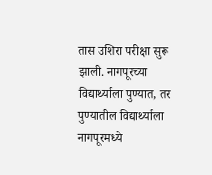तास उशिरा परीक्षा सुरू झाली. नागपूरच्या विद्यार्थ्याला पुण्यात, तर पुण्यातील विद्यार्थ्याला नागपूरमध्ये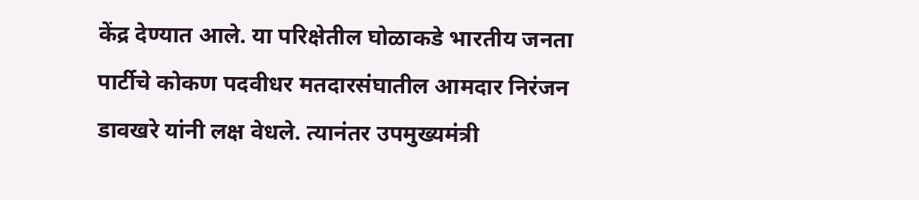केंद्र देण्यात आले. या परिक्षेतील घोळाकडे भारतीय जनता पार्टीचे कोकण पदवीधर मतदारसंघातील आमदार निरंजन डावखरे यांनी लक्ष वेधले. त्यानंतर उपमुख्यमंत्री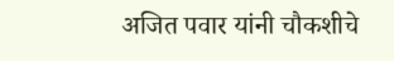अजित पवार यांनी चौकशीचे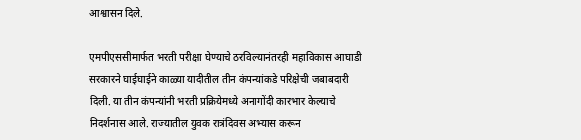आश्वासन दिले.

एमपीएससीमार्फत भरती परीक्षा घेण्याचे ठरविल्यानंतरही महाविकास आघाडी सरकारने घाईघाईने काळ्या यादीतील तीन कंपन्यांकडे परिक्षेची जबाबदारी दिली. या तीन कंपन्यांनी भरती प्रक्रियेमध्ये अनागोंदी कारभार केल्याचे निदर्शनास आले. राज्यातील युवक रात्रंदिवस अभ्यास करून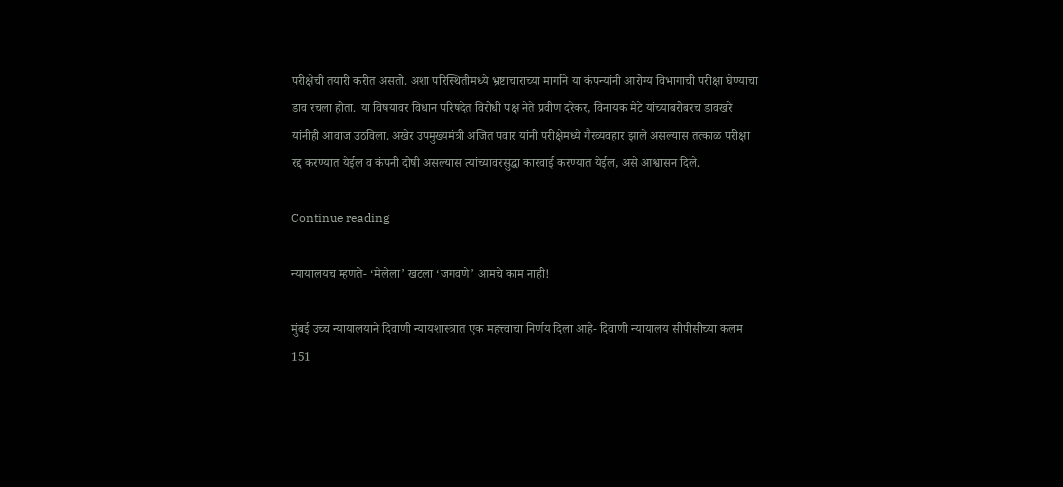परीक्षेची तयारी करीत असतो. अशा परिस्थितीमध्ये भ्रष्टाचाराच्या मार्गाने या कंपन्यांनी आरोग्य विभागाची परीक्षा घेण्याचा डाव रचला होता. या विषयावर विधान परिषदेत विरोधी पक्ष नेते प्रवीण दरेकर, विनायक मेटे यांच्याबरोबरच डावखरे यांनीही आवाज उठविला. अखेर उपमुख्यमंत्री अजित पवार यांनी परीक्षेमध्ये गैरव्यवहार झाले असल्यास तत्काळ परीक्षा रद्द करण्यात येईल व कंपनी दोषी असल्यास त्यांच्यावरसुद्धा कारवाई करण्यात येईल, असे आश्वासन दिले.

Continue reading

न्यायालयच म्हणते- ‘मेलेला’ खटला ‘जगवणे’ आमचे काम नाही!

मुंबई उच्च न्यायालयाने दिवाणी न्यायशास्त्रात एक महत्त्वाचा निर्णय दिला आहे- दिवाणी न्यायालय सीपीसीच्या कलम 151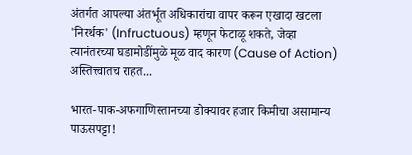अंतर्गत आपल्या अंतर्भूत अधिकारांचा वापर करून एखादा खटला 'निरर्थक' (Infructuous) म्हणून फेटाळू शकते, जेव्हा त्यानंतरच्या घडामोडींमुळे मूळ वाद कारण (Cause of Action) अस्तित्त्वातच राहत...

भारत-पाक-अफगाणिस्तानच्या डोक्यावर हजार किमीचा असामान्य पाऊसपट्टा!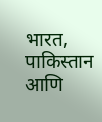भारत, पाकिस्तान आणि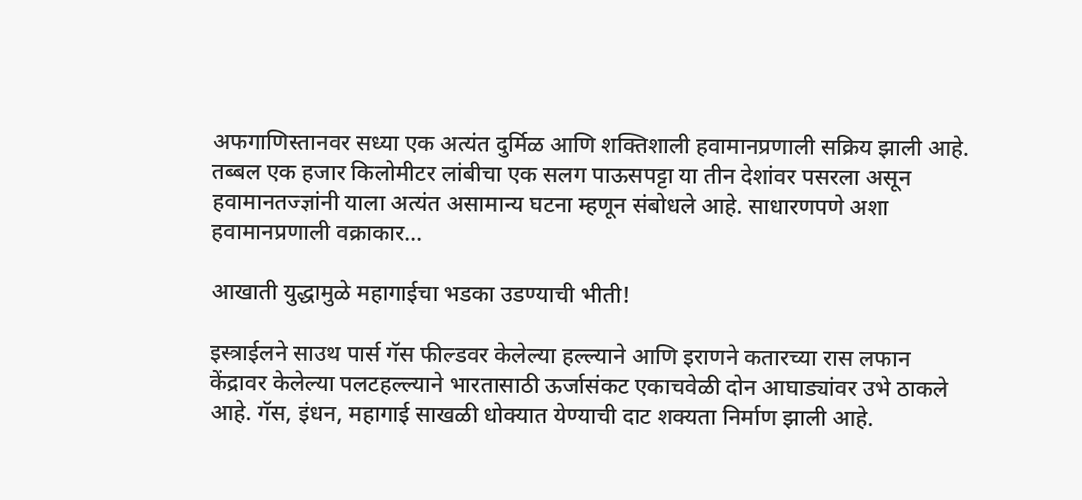अफगाणिस्तानवर सध्या एक अत्यंत दुर्मिळ आणि शक्तिशाली हवामानप्रणाली सक्रिय झाली आहे. तब्बल एक हजार किलोमीटर लांबीचा एक सलग पाऊसपट्टा या तीन देशांवर पसरला असून हवामानतज्ज्ञांनी याला अत्यंत असामान्य घटना म्हणून संबोधले आहे. साधारणपणे अशा हवामानप्रणाली वक्राकार...

आखाती युद्धामुळे महागाईचा भडका उडण्याची भीती!

इस्त्राईलने साउथ पार्स गॅस फील्डवर केलेल्या हल्ल्याने आणि इराणने कतारच्या रास लफान केंद्रावर केलेल्या पलटहल्ल्याने भारतासाठी ऊर्जासंकट एकाचवेळी दोन आघाड्यांवर उभे ठाकले आहे. गॅस, इंधन, महागाई साखळी धोक्यात येण्याची दाट शक्यता निर्माण झाली आहे.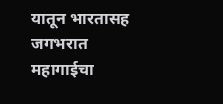यातून भारतासह जगभरात महागाईचा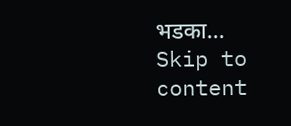भडका...
Skip to content